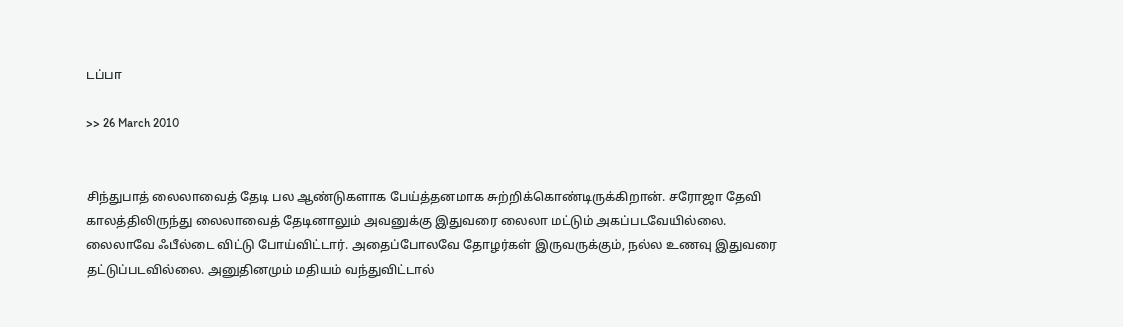டப்பா

>> 26 March 2010


சிந்துபாத் லைலாவைத் தேடி பல ஆண்டுகளாக பேய்த்தனமாக சுற்றிக்கொண்டிருக்கிறான். சரோஜா தேவி காலத்திலிருந்து லைலாவைத் தேடினாலும் அவனுக்கு இதுவரை லைலா மட்டும் அகப்படவேயில்லை. லைலாவே ஃபீல்டை விட்டு போய்விட்டார். அதைப்போலவே தோழர்கள் இருவருக்கும், நல்ல உணவு இதுவரை தட்டுப்படவில்லை. அனுதினமும் மதியம் வந்துவிட்டால்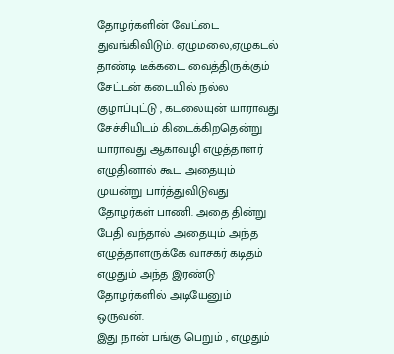தோழர்களின் வேட்டை துவங்கிவிடும். ஏழுமலை,ஏழுகடல் தாண்டி டீக்கடை வைத்திருக்கும் சேட்டன் கடையில் நல்ல குழாப்புட்டு , கடலையுன் யாராவது சேச்சியிடம் கிடைக்கிறதென்று யாராவது ஆகாவழி எழுத்தாளர் எழுதினால் கூட அதையும் முயன்று பார்த்துவிடுவது தோழர்கள் பாணி. அதை தின்று பேதி வந்தால் அதையும் அந்த எழுத்தாளருக்கே வாசகர் கடிதம் எழுதும் அந்த இரண்டு தோழர்களில் அடியேனும் ஒருவன்.
இது நான் பங்கு பெறும் , எழுதும்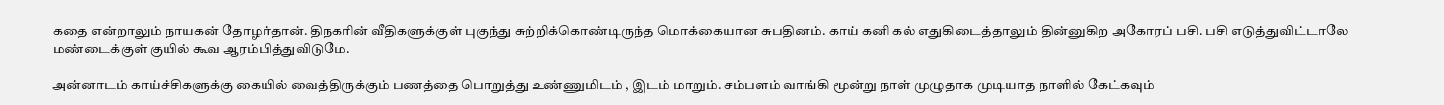கதை என்றாலும் நாயகன் தோழர்தான். திநகரின் வீதிகளுக்குள் புகுந்து சுற்றிக்கொண்டிருந்த மொக்கையான சுபதினம். காய் கனி கல் எதுகிடைத்தாலும் தின்னுகிற அகோரப் பசி. பசி எடுத்துவிட்டாலே மண்டைக்குள் குயில் கூவ ஆரம்பித்துவிடுமே.

அன்னாடம் காய்ச்சிகளுக்கு கையில் வைத்திருக்கும் பணத்தை பொறுத்து உண்ணுமிடம் , இடம் மாறும். சம்பளம் வாங்கி மூன்று நாள் முழுதாக முடியாத நாளில் கேட்கவும்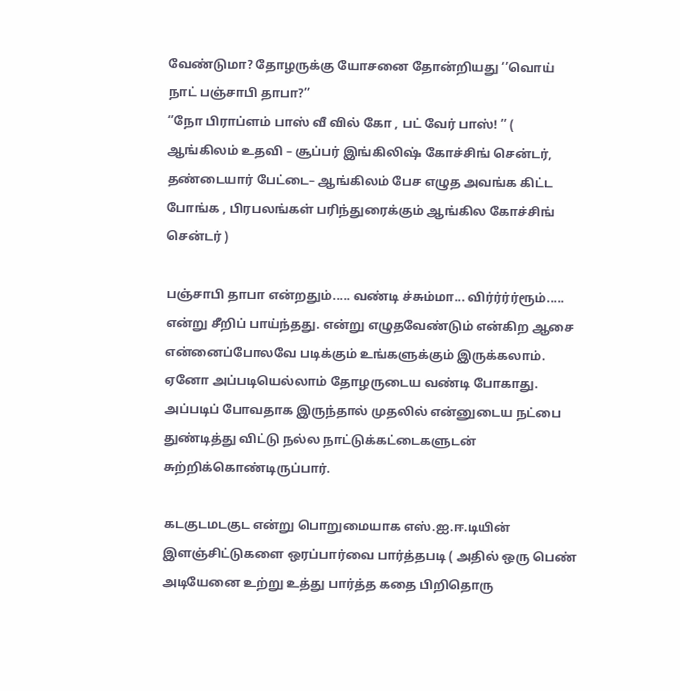வேண்டுமா? தோழருக்கு யோசனை தோன்றியது ‘’வொய் நாட் பஞ்சாபி தாபா?’’
‘’நோ பிராப்ளம் பாஸ் வீ வில் கோ , பட் வேர் பாஸ்! ’’ ( ஆங்கிலம் உதவி – சூப்பர் இங்கிலிஷ் கோச்சிங் சென்டர், தண்டையார் பேட்டை– ஆங்கிலம் பேச எழுத அவங்க கிட்ட போங்க , பிரபலங்கள் பரிந்துரைக்கும் ஆங்கில கோச்சிங் சென்டர் )

பஞ்சாபி தாபா என்றதும்..... வண்டி ச்சும்மா... விர்ர்ர்ர்ரூம்..... என்று சீறிப் பாய்ந்தது. என்று எழுதவேண்டும் என்கிற ஆசை என்னைப்போலவே படிக்கும் உங்களுக்கும் இருக்கலாம். ஏனோ அப்படியெல்லாம் தோழருடைய வண்டி போகாது. அப்படிப் போவதாக இருந்தால் முதலில் என்னுடைய நட்பை துண்டித்து விட்டு நல்ல நாட்டுக்கட்டைகளுடன் சுற்றிக்கொண்டிருப்பார்.

கடகுடமடகுட என்று பொறுமையாக எஸ்.ஐ.ஈ.டியின் இளஞ்சிட்டுகளை ஒரப்பார்வை பார்த்தபடி ( அதில் ஒரு பெண் அடியேனை உற்று உத்து பார்த்த கதை பிறிதொரு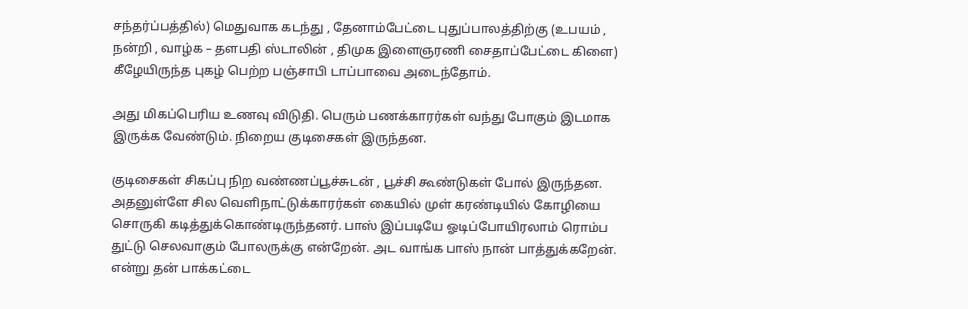சந்தர்ப்பத்தில்) மெதுவாக கடந்து , தேனாம்பேட்டை புதுப்பாலத்திற்கு (உபயம் , நன்றி , வாழ்க – தளபதி ஸ்டாலின் , திமுக இளைஞரணி சைதாப்பேட்டை கிளை) கீழேயிருந்த புகழ் பெற்ற பஞ்சாபி டாப்பாவை அடைந்தோம்.

அது மிகப்பெரிய உணவு விடுதி. பெரும் பணக்காரர்கள் வந்து போகும் இடமாக இருக்க வேண்டும். நிறைய குடிசைகள் இருந்தன.

குடிசைகள் சிகப்பு நிற வண்ணப்பூச்சுடன் , பூச்சி கூண்டுகள் போல் இருந்தன. அதனுள்ளே சில வெளிநாட்டுக்காரர்கள் கையில் முள் கரண்டியில் கோழியை சொருகி கடித்துக்கொண்டிருந்தனர். பாஸ் இப்படியே ஓடிப்போயிரலாம் ரொம்ப துட்டு செலவாகும் போலருக்கு என்றேன். அட வாங்க பாஸ் நான் பாத்துக்கறேன். என்று தன் பாக்கட்டை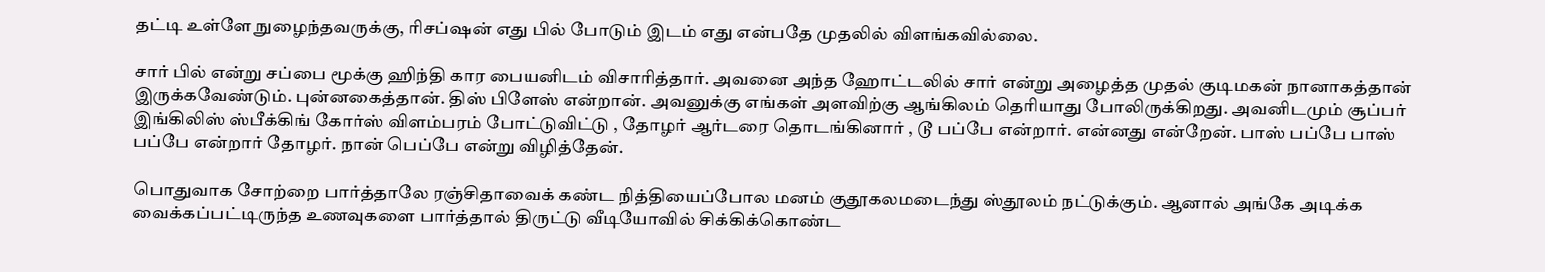தட்டி உள்ளே நுழைந்தவருக்கு, ரிசப்ஷன் எது பில் போடும் இடம் எது என்பதே முதலில் விளங்கவில்லை.

சார் பில் என்று சப்பை மூக்கு ஹிந்தி கார பையனிடம் விசாரித்தார். அவனை அந்த ஹோட்டலில் சார் என்று அழைத்த முதல் குடிமகன் நானாகத்தான் இருக்கவேண்டும். புன்னகைத்தான். திஸ் பிளேஸ் என்றான். அவனுக்கு எங்கள் அளவிற்கு ஆங்கிலம் தெரியாது போலிருக்கிறது. அவனிடமும் சூப்பர் இங்கிலிஸ் ஸ்பீக்கிங் கோர்ஸ் விளம்பரம் போட்டுவிட்டு , தோழர் ஆர்டரை தொடங்கினார் , டூ பப்பே என்றார். என்னது என்றேன். பாஸ் பப்பே பாஸ் பப்பே என்றார் தோழர். நான் பெப்பே என்று விழித்தேன்.

பொதுவாக சோற்றை பார்த்தாலே ரஞ்சிதாவைக் கண்ட நித்தியைப்போல மனம் குதூகலமடைந்து ஸ்தூலம் நட்டுக்கும். ஆனால் அங்கே அடிக்க வைக்கப்பட்டிருந்த உணவுகளை பார்த்தால் திருட்டு வீடியோவில் சிக்கிக்கொண்ட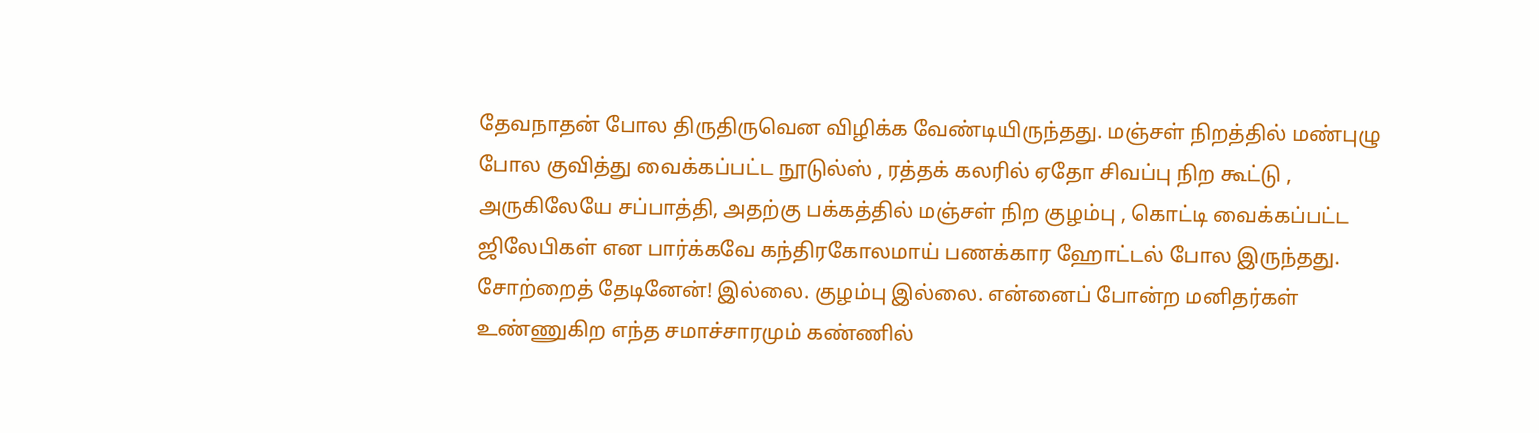தேவநாதன் போல திருதிருவென விழிக்க வேண்டியிருந்தது. மஞ்சள் நிறத்தில் மண்புழு போல குவித்து வைக்கப்பட்ட நூடுல்ஸ் , ரத்தக் கலரில் ஏதோ சிவப்பு நிற கூட்டு , அருகிலேயே சப்பாத்தி, அதற்கு பக்கத்தில் மஞ்சள் நிற குழம்பு , கொட்டி வைக்கப்பட்ட ஜிலேபிகள் என பார்க்கவே கந்திரகோலமாய் பணக்கார ஹோட்டல் போல இருந்தது. சோற்றைத் தேடினேன்! இல்லை. குழம்பு இல்லை. என்னைப் போன்ற மனிதர்கள் உண்ணுகிற எந்த சமாச்சாரமும் கண்ணில்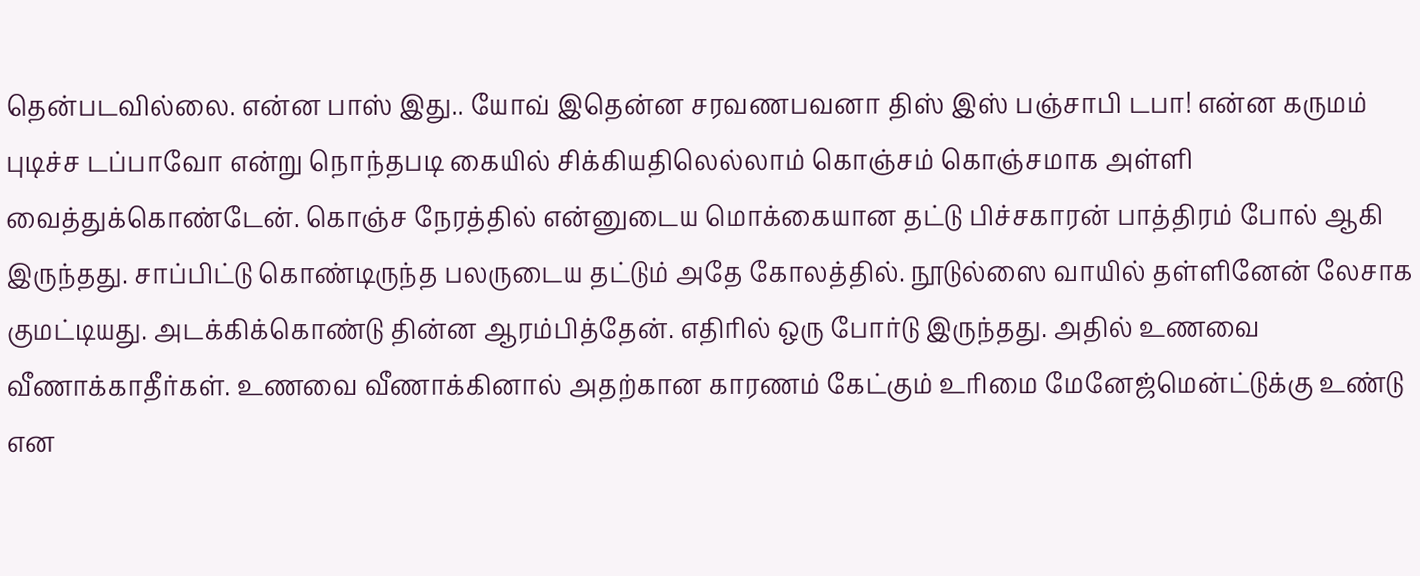தென்படவில்லை. என்ன பாஸ் இது.. யோவ் இதென்ன சரவணபவனா திஸ் இஸ் பஞ்சாபி டபா! என்ன கருமம் புடிச்ச டப்பாவோ என்று நொந்தபடி கையில் சிக்கியதிலெல்லாம் கொஞ்சம் கொஞ்சமாக அள்ளி வைத்துக்கொண்டேன். கொஞ்ச நேரத்தில் என்னுடைய மொக்கையான தட்டு பிச்சகாரன் பாத்திரம் போல் ஆகி இருந்தது. சாப்பிட்டு கொண்டிருந்த பலருடைய தட்டும் அதே கோலத்தில். நூடுல்ஸை வாயில் தள்ளினேன் லேசாக குமட்டியது. அடக்கிக்கொண்டு தின்ன ஆரம்பித்தேன். எதிரில் ஒரு போர்டு இருந்தது. அதில் உணவை வீணாக்காதீர்கள். உணவை வீணாக்கினால் அதற்கான காரணம் கேட்கும் உரிமை மேனேஜ்மென்ட்டுக்கு உண்டு என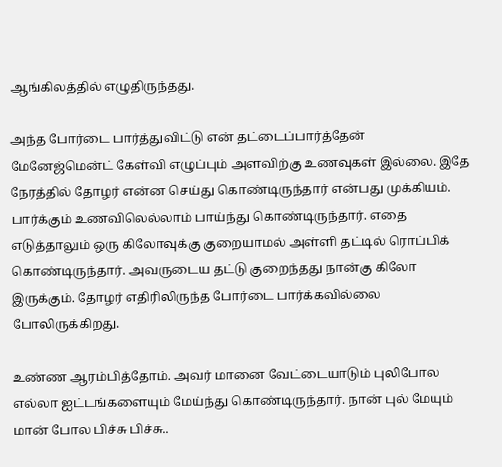ஆங்கிலத்தில் எழுதிருந்தது.

அந்த போர்டை பார்த்துவிட்டு என் தட்டைப்பார்த்தேன் மேனேஜ்மென்ட் கேள்வி எழுப்பும் அளவிற்கு உணவுகள் இல்லை. இதே நேரத்தில் தோழர் என்ன செய்து கொண்டிருந்தார் என்பது முக்கியம். பார்க்கும் உணவிலெல்லாம் பாய்ந்து கொண்டிருந்தார். எதை எடுத்தாலும் ஒரு கிலோவுக்கு குறையாமல் அள்ளி தட்டில் ரொப்பிக் கொண்டிருந்தார். அவருடைய தட்டு குறைந்தது நான்கு கிலோ இருக்கும். தோழர் எதிரிலிருந்த போர்டை பார்க்கவில்லை போலிருக்கிறது.

உண்ண ஆரம்பித்தோம். அவர் மானை வேட்டையாடும் புலிபோல எல்லா ஐட்டங்களையும் மேய்ந்து கொண்டிருந்தார். நான் புல் மேயும் மான் போல பிச்சு பிச்சு..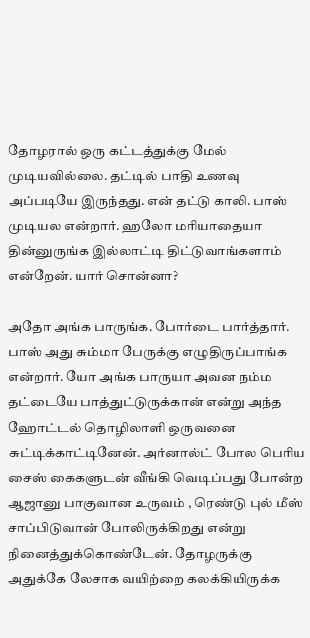தோழரால் ஒரு கட்டத்துக்கு மேல் முடியவில்லை. தட்டில் பாதி உணவு அப்படியே இருந்தது. என் தட்டு காலி. பாஸ் முடியல என்றார். ஹலோ மரியாதையா தின்னுருங்க இல்லாட்டி திட்டுவாங்களாம் என்றேன். யார் சொன்னா?

அதோ அங்க பாருங்க. போர்டை பார்த்தார். பாஸ் அது சும்மா பேருக்கு எழுதிருப்பாங்க என்றார். யோ அங்க பாருயா அவன நம்ம தட்டையே பாத்துட்டுருக்கான் என்று அந்த ஹோட்டல் தொழிலாளி ஒருவனை சுட்டிக்காட்டினேன். அர்னால்ட் போல பெரிய சைஸ் கைகளுடன் வீங்கி வெடிப்பது போன்ற ஆஜானு பாகுவான உருவம் , ரெண்டு புல் மீஸ் சாப்பிடுவான் போலிருக்கிறது என்று நினைத்துக்கொண்டேன். தோழருக்கு அதுக்கே லேசாக வயிற்றை கலக்கியிருக்க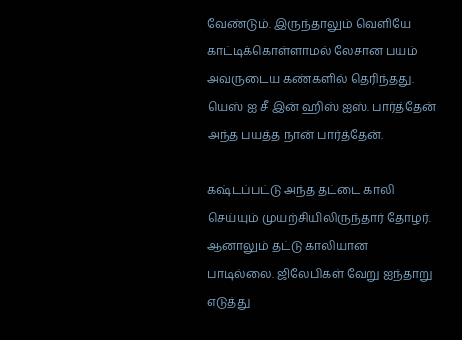வேண்டும். இருந்தாலும் வெளியே காட்டிக்கொள்ளாமல் லேசான பயம் அவருடைய கண்களில் தெரிந்தது. யெஸ் ஐ சீ இன் ஹிஸ் ஐஸ். பார்த்தேன் அந்த பயத்த நான் பார்த்தேன்.

கஷ்டப்பட்டு அந்த தட்டை காலி செய்யும் முயற்சியிலிருந்தார் தோழர். ஆனாலும் தட்டு காலியான பாடில்லை. ஜிலேபிகள் வேறு ஐந்தாறு எடுத்து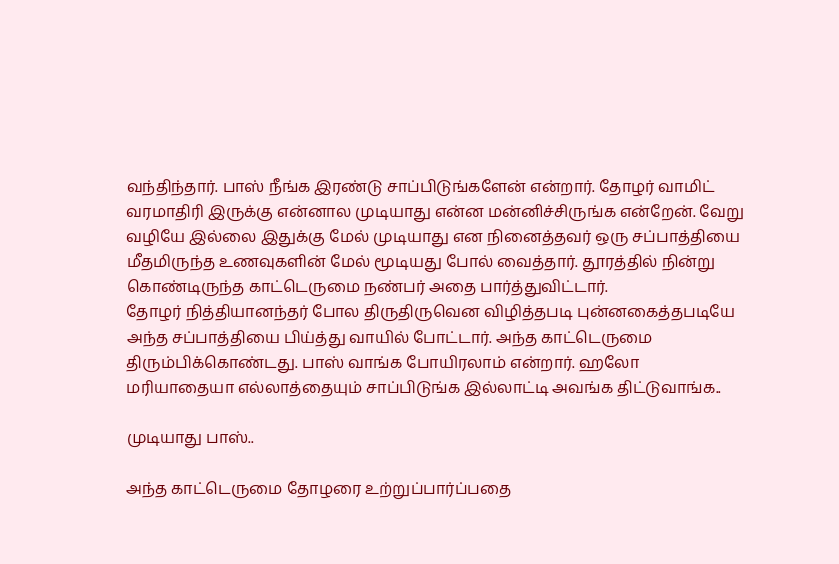வந்திந்தார். பாஸ் நீங்க இரண்டு சாப்பிடுங்களேன் என்றார். தோழர் வாமிட் வரமாதிரி இருக்கு என்னால முடியாது என்ன மன்னிச்சிருங்க என்றேன். வேறு வழியே இல்லை இதுக்கு மேல் முடியாது என நினைத்தவர் ஒரு சப்பாத்தியை மீதமிருந்த உணவுகளின் மேல் மூடியது போல் வைத்தார். தூரத்தில் நின்று கொண்டிருந்த காட்டெருமை நண்பர் அதை பார்த்துவிட்டார்.
தோழர் நித்தியானந்தர் போல திருதிருவென விழித்தபடி புன்னகைத்தபடியே அந்த சப்பாத்தியை பிய்த்து வாயில் போட்டார். அந்த காட்டெருமை திரும்பிக்கொண்டது. பாஸ் வாங்க போயிரலாம் என்றார். ஹலோ மரியாதையா எல்லாத்தையும் சாப்பிடுங்க இல்லாட்டி அவங்க திட்டுவாங்க..

முடியாது பாஸ்..

அந்த காட்டெருமை தோழரை உற்றுப்பார்ப்பதை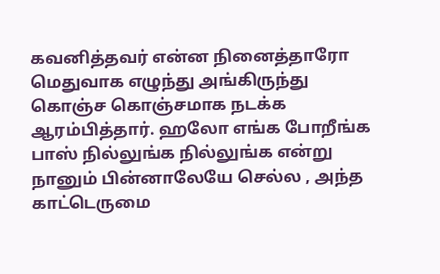கவனித்தவர் என்ன நினைத்தாரோ மெதுவாக எழுந்து அங்கிருந்து கொஞ்ச கொஞ்சமாக நடக்க ஆரம்பித்தார். ஹலோ எங்க போறீங்க பாஸ் நில்லுங்க நில்லுங்க என்று நானும் பின்னாலேயே செல்ல , அந்த காட்டெருமை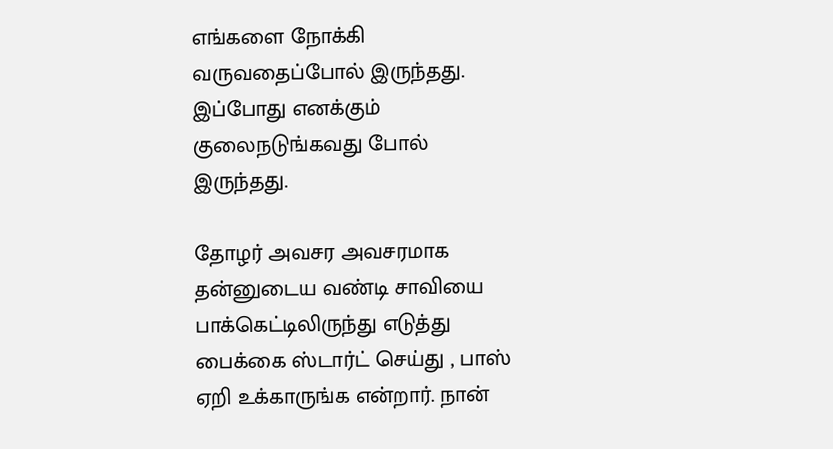எங்களை நோக்கி வருவதைப்போல் இருந்தது. இப்போது எனக்கும் குலைநடுங்கவது போல் இருந்தது.

தோழர் அவசர அவசரமாக தன்னுடைய வண்டி சாவியை பாக்கெட்டிலிருந்து எடுத்து பைக்கை ஸ்டார்ட் செய்து , பாஸ் ஏறி உக்காருங்க என்றார். நான்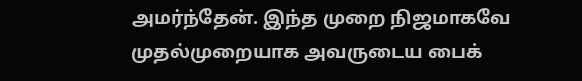அமர்ந்தேன். இந்த முறை நிஜமாகவே முதல்முறையாக அவருடைய பைக்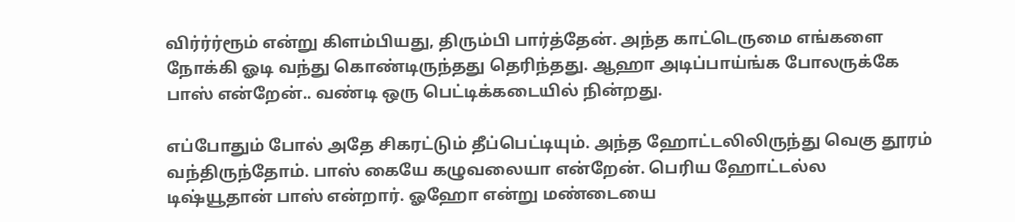விர்ர்ர்ரூம் என்று கிளம்பியது, திரும்பி பார்த்தேன். அந்த காட்டெருமை எங்களை நோக்கி ஓடி வந்து கொண்டிருந்தது தெரிந்தது. ஆஹா அடிப்பாய்ங்க போலருக்கே பாஸ் என்றேன்.. வண்டி ஒரு பெட்டிக்கடையில் நின்றது.

எப்போதும் போல் அதே சிகரட்டும் தீப்பெட்டியும். அந்த ஹோட்டலிலிருந்து வெகு தூரம் வந்திருந்தோம். பாஸ் கையே கழுவலையா என்றேன். பெரிய ஹோட்டல்ல டிஷ்யூதான் பாஸ் என்றார். ஓஹோ என்று மண்டையை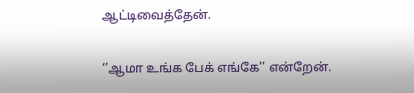ஆட்டிவைத்தேன்.

‘’ஆமா உங்க பேக் எங்கே’’ என்றேன்.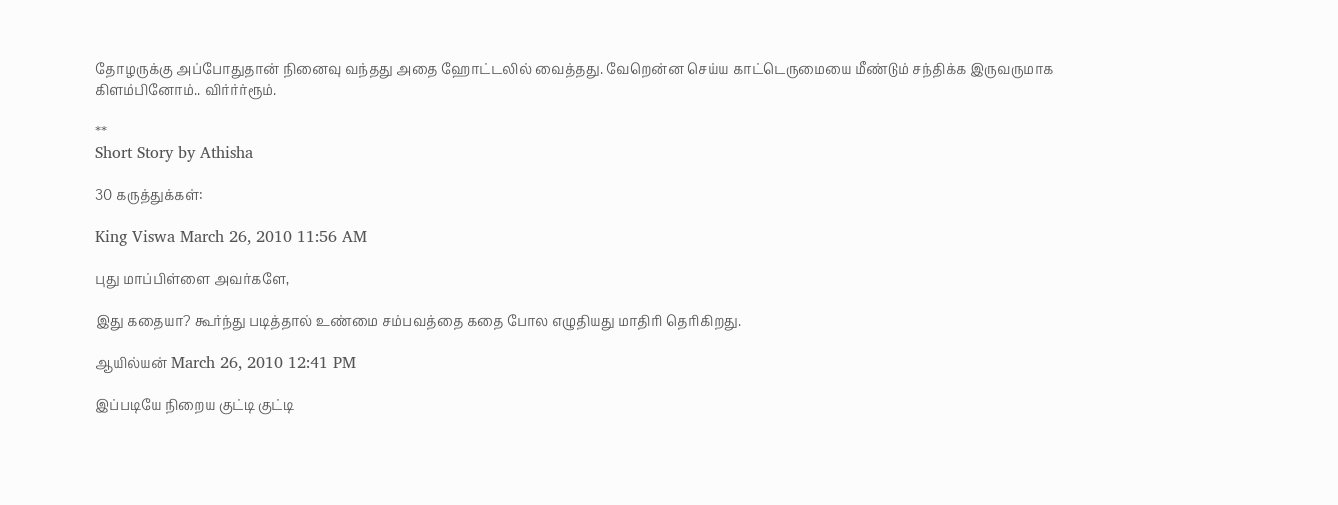தோழருக்கு அப்போதுதான் நினைவு வந்தது அதை ஹோட்டலில் வைத்தது. வேறென்ன செய்ய காட்டெருமையை மீண்டும் சந்திக்க இருவருமாக கிளம்பினோம்.. விர்ர்ர்ரூம்.

**
Short Story by Athisha

30 கருத்துக்கள்:

King Viswa March 26, 2010 11:56 AM

புது மாப்பிள்ளை அவர்களே,

இது கதையா? கூர்ந்து படித்தால் உண்மை சம்பவத்தை கதை போல எழுதியது மாதிரி தெரிகிறது.

ஆயில்யன் March 26, 2010 12:41 PM

இப்படியே நிறைய குட்டி குட்டி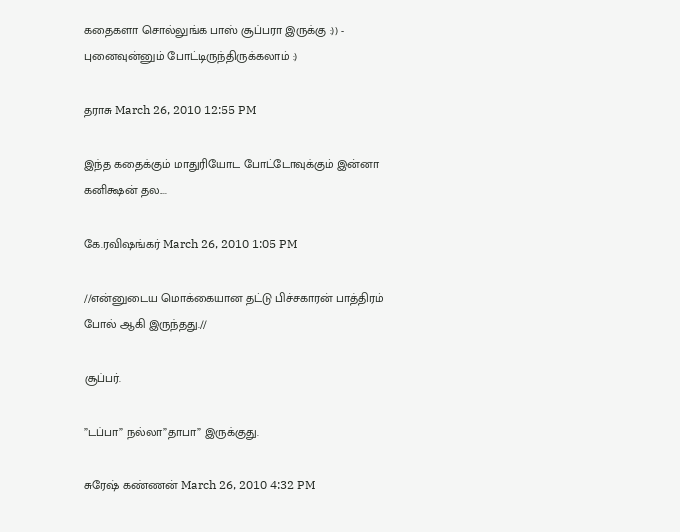கதைகளா சொல்லுங்க பாஸ் சூப்பரா இருக்கு :)) - புனைவுன்னும் போட்டிருந்திருக்கலாம் :)

தராசு March 26, 2010 12:55 PM

இந்த கதைக்கும் மாதுரியோட போட்டோவுக்கும் இன்னா கனிக்ஷன் தல....

கே.ரவிஷங்கர் March 26, 2010 1:05 PM

//என்னுடைய மொக்கையான தட்டு பிச்சகாரன் பாத்திரம் போல் ஆகி இருந்தது.//

சூப்பர்.

”டப்பா” நல்லா”தாபா” இருக்குது.

சுரேஷ் கண்ணன் March 26, 2010 4:32 PM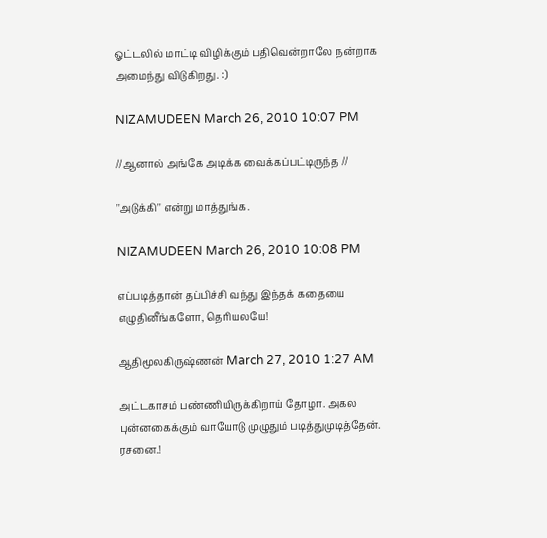ஓட்டலில் மாட்டி விழிக்கும் பதிவென்றாலே நன்றாக அமைந்து விடுகிறது. :)

NIZAMUDEEN March 26, 2010 10:07 PM

//ஆனால் அங்கே அடிக்க வைக்கப்பட்டிருந்த //

''அடுக்கி'' என்று மாத்துங்க.

NIZAMUDEEN March 26, 2010 10:08 PM

எப்படித்தான் தப்பிச்சி வந்து இந்தக் கதையை எழுதினீங்களோ, தெரியலயே!

ஆதிமூலகிருஷ்ணன் March 27, 2010 1:27 AM

அட்டகாசம் பண்ணியிருக்கிறாய் தோழா. அகல புன்னகைக்கும் வாயோடு முழுதும் படித்துமுடித்தேன். ரசனை.!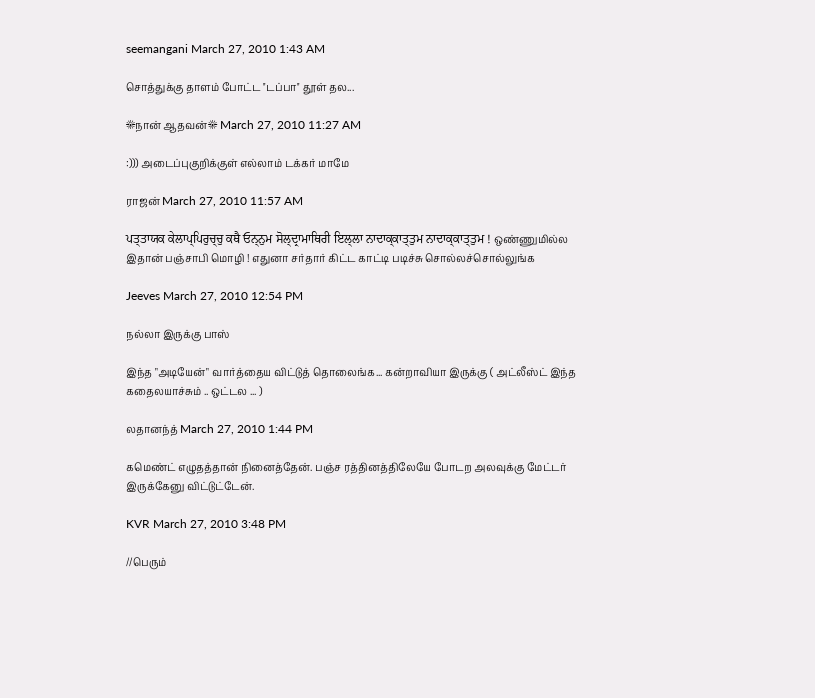seemangani March 27, 2010 1:43 AM

சொத்துக்கு தாளம் போட்ட ''டப்பா'' தூள் தல...

☀நான் ஆதவன்☀ March 27, 2010 11:27 AM

:))) அடைப்புகுறிக்குள் எல்லாம் டக்கர் மாமே

ராஜன் March 27, 2010 11:57 AM

ਪਤ੍ਤਾਯਕ ਕੇਲਾਪ੍ਪਿਰੁਚ੍ਚੁ ਕਥੈ ਓਨ੍ਨੁਮ ਸੋਲ੍ਦ੍ਰਾਮਾਥਿਰੀ ਇਲ੍ਲਾ ਨਾਦਾਕ੍ਕਾਤ੍ਤੁਮ ਨਾਦਾਕ੍ਕਾਤ੍ਤੁਮ ! ஒண்ணுமில்ல இதான் பஞ்சாபி மொழி ! எதுனா சர்தார் கிட்ட காட்டி படிச்சு சொல்லச்சொல்லுங்க

Jeeves March 27, 2010 12:54 PM

நல்லா இருக்கு பாஸ்

இந்த "அடியேன்" வார்த்தைய விட்டுத் தொலைங்க... கன்றாவியா இருக்கு ( அட்லீஸ்ட் இந்த கதைலயாச்சும் .. ஒட்டல ... )

லதானந்த் March 27, 2010 1:44 PM

கமெண்ட் எழுதத்தான் நினைத்தேன். பஞ்ச ரத்தினத்திலேயே போடற அலவுக்கு மேட்டர் இருக்கேனு விட்டுட்டேன்.

KVR March 27, 2010 3:48 PM

//பெரும்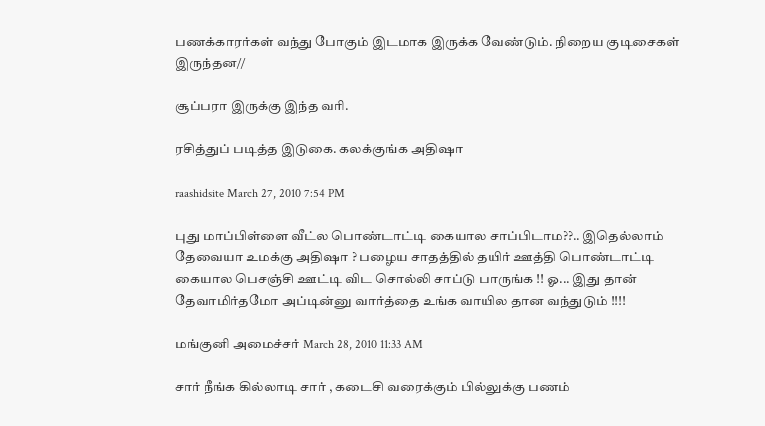பணக்காரர்கள் வந்து போகும் இடமாக இருக்க வேண்டும். நிறைய குடிசைகள் இருந்தன//

சூப்பரா இருக்கு இந்த வரி.

ரசித்துப் படித்த இடுகை. கலக்குங்க அதிஷா

raashidsite March 27, 2010 7:54 PM

புது மாப்பிள்ளை வீட்ல பொண்டாட்டி கையால சாப்பிடாம??.. இதெல்லாம் தேவையா உமக்கு அதிஷா ? பழைய சாதத்தில் தயிர் ஊத்தி பொண்டாட்டி கையால பெசஞ்சி ஊட்டி விட சொல்லி சாப்டு பாருங்க !! ஓ... இது தான் தேவாமிர்தமோ அப்டின்னு வார்த்தை உங்க வாயில தான வந்துடும் !!!!

மங்குனி அமைச்சர் March 28, 2010 11:33 AM

சார் நீங்க கில்லாடி சார் , கடைசி வரைக்கும் பில்லுக்கு பணம்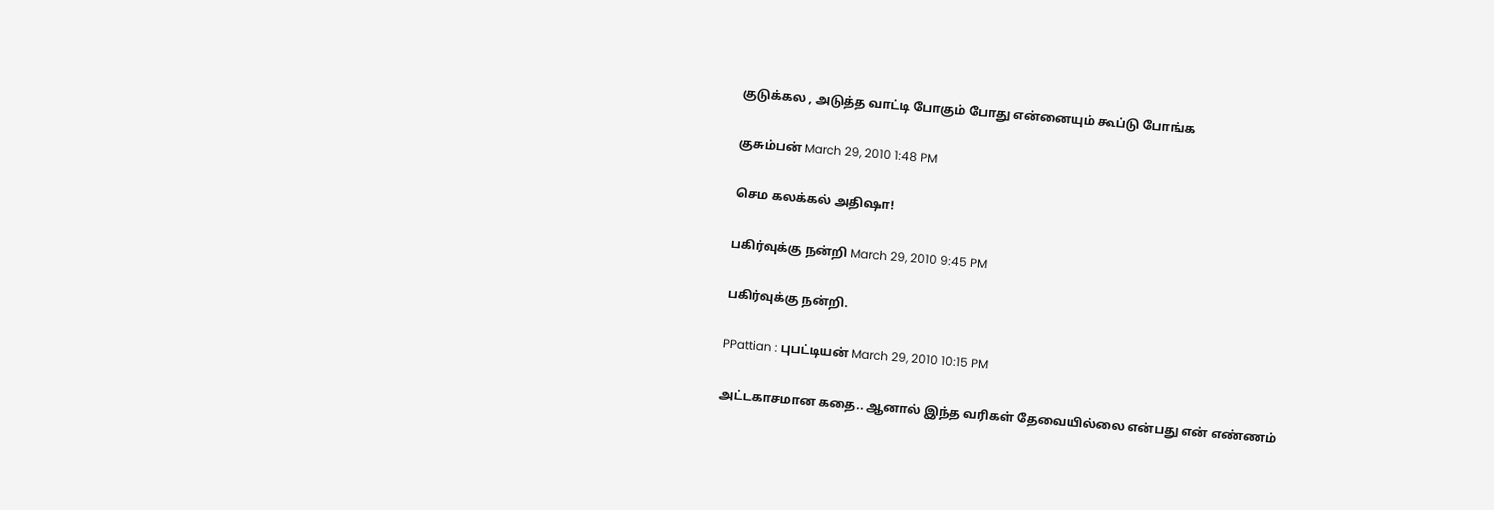குடுக்கல , அடுத்த வாட்டி போகும் போது என்னையும் கூப்டு போங்க

குசும்பன் March 29, 2010 1:48 PM

செம கலக்கல் அதிஷா!

பகிர்வுக்கு நன்றி March 29, 2010 9:45 PM

பகிர்வுக்கு நன்றி.

PPattian : புபட்டியன் March 29, 2010 10:15 PM

அட்டகாசமான கதை.. ஆனால் இந்த வரிகள் தேவையில்லை என்பது என் எண்ணம்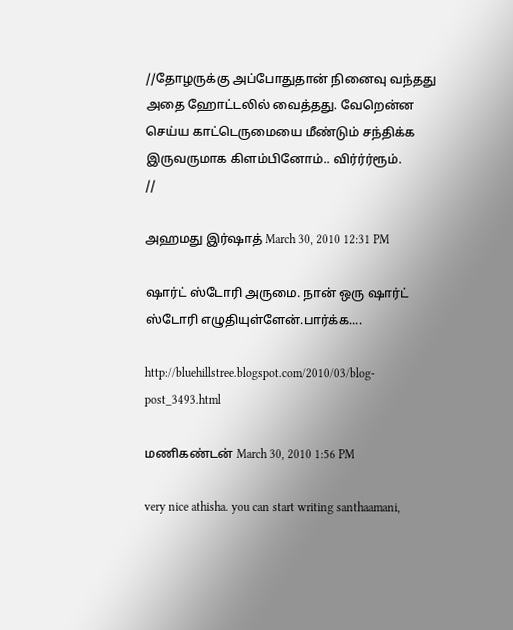//தோழருக்கு அப்போதுதான் நினைவு வந்தது அதை ஹோட்டலில் வைத்தது. வேறென்ன செய்ய காட்டெருமையை மீண்டும் சந்திக்க இருவருமாக கிளம்பினோம்.. விர்ர்ர்ரூம்.
//

அஹமது இர்ஷாத் March 30, 2010 12:31 PM

ஷார்ட் ஸ்டோரி அருமை. நான் ஒரு ஷார்ட் ஸ்டோரி எழுதியுள்ளேன்.பார்க்க....

http://bluehillstree.blogspot.com/2010/03/blog-post_3493.html

மணிகண்டன் March 30, 2010 1:56 PM

very nice athisha. you can start writing santhaamani,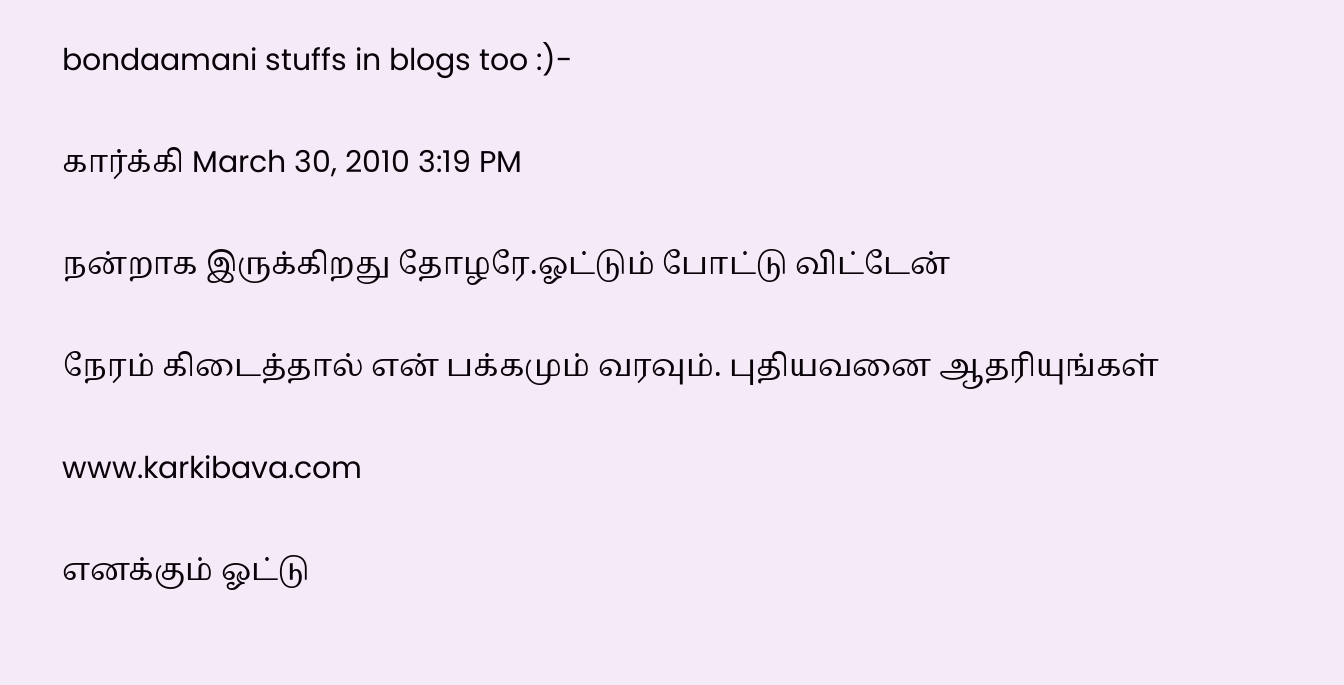bondaamani stuffs in blogs too :)-

கார்க்கி March 30, 2010 3:19 PM

நன்றாக இருக்கிறது தோழரே.ஓட்டும் போட்டு விட்டேன்

நேரம் கிடைத்தால் என் பக்கமும் வரவும். புதியவனை ஆதரியுங்கள்

www.karkibava.com

எனக்கும் ஓட்டு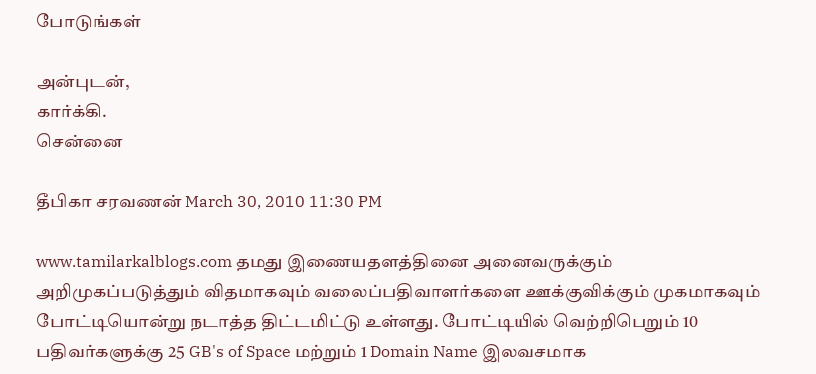போடுங்கள்

அன்புடன்,
கார்க்கி.
சென்னை

தீபிகா சரவணன் March 30, 2010 11:30 PM

www.tamilarkalblogs.com தமது இணையதளத்தினை அனைவருக்கும் அறிமுகப்படுத்தும் விதமாகவும் வலைப்பதிவாளர்களை ஊக்குவிக்கும் முகமாகவும் போட்டியொன்று நடாத்த திட்டமிட்டு உள்ளது. போட்டியில் வெற்றிபெறும் 10 பதிவர்களுக்கு 25 GB's of Space மற்றும் 1 Domain Name இலவசமாக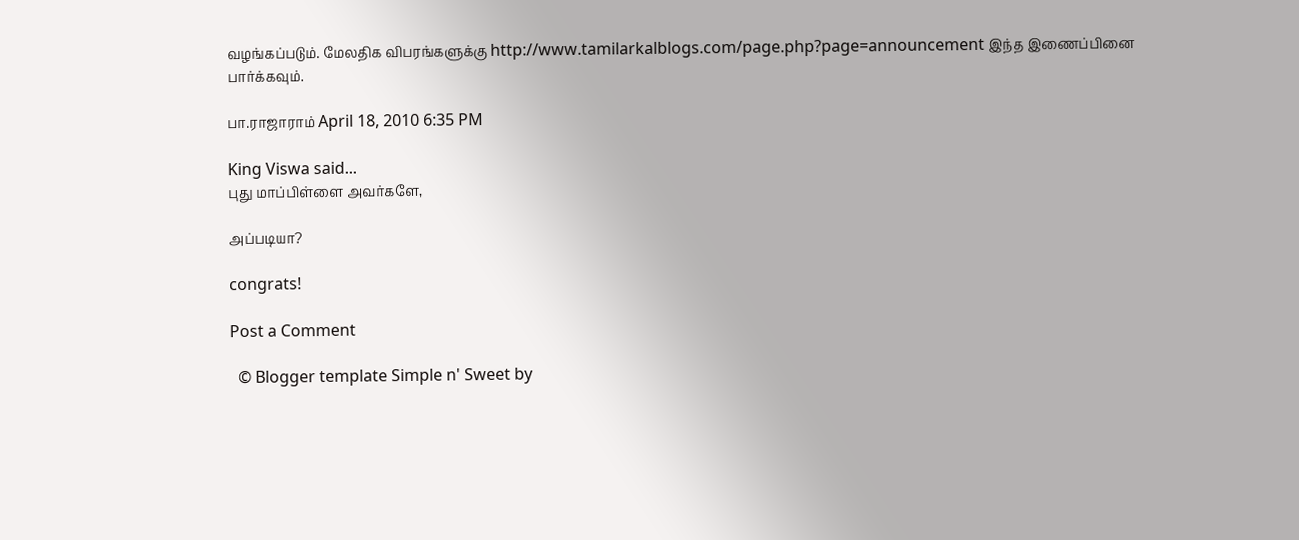வழங்கப்படும். மேலதிக விபரங்களுக்கு http://www.tamilarkalblogs.com/page.php?page=announcement இந்த இணைப்பினை பார்க்கவும்.

பா.ராஜாராம் April 18, 2010 6:35 PM

King Viswa said...
புது மாப்பிள்ளை அவர்களே,

அப்படியா?

congrats!

Post a Comment

  © Blogger template Simple n' Sweet by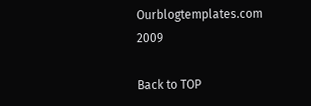Ourblogtemplates.com 2009

Back to TOP